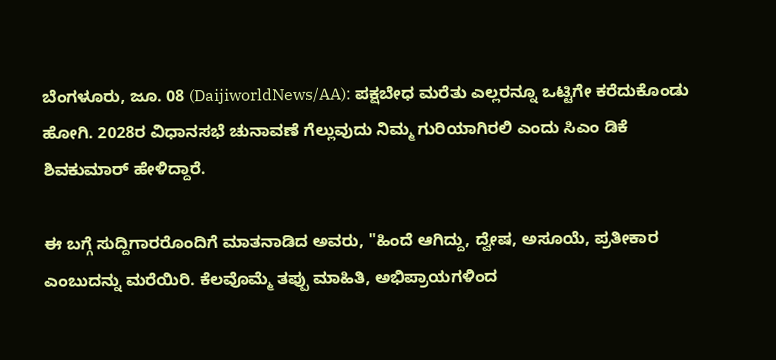ಬೆಂಗಳೂರು, ಜೂ. 08 (DaijiworldNews/AA): ಪಕ್ಷಬೇಧ ಮರೆತು ಎಲ್ಲರನ್ನೂ ಒಟ್ಟಿಗೇ ಕರೆದುಕೊಂಡು ಹೋಗಿ. 2028ರ ವಿಧಾನಸಭೆ ಚುನಾವಣೆ ಗೆಲ್ಲುವುದು ನಿಮ್ಮ ಗುರಿಯಾಗಿರಲಿ ಎಂದು ಸಿಎಂ ಡಿಕೆ ಶಿವಕುಮಾರ್ ಹೇಳಿದ್ದಾರೆ.

ಈ ಬಗ್ಗೆ ಸುದ್ದಿಗಾರರೊಂದಿಗೆ ಮಾತನಾಡಿದ ಅವರು, "ಹಿಂದೆ ಆಗಿದ್ದು, ದ್ವೇಷ, ಅಸೂಯೆ, ಪ್ರತೀಕಾರ ಎಂಬುದನ್ನು ಮರೆಯಿರಿ. ಕೆಲವೊಮ್ಮೆ ತಪ್ಪು ಮಾಹಿತಿ, ಅಭಿಪ್ರಾಯಗಳಿಂದ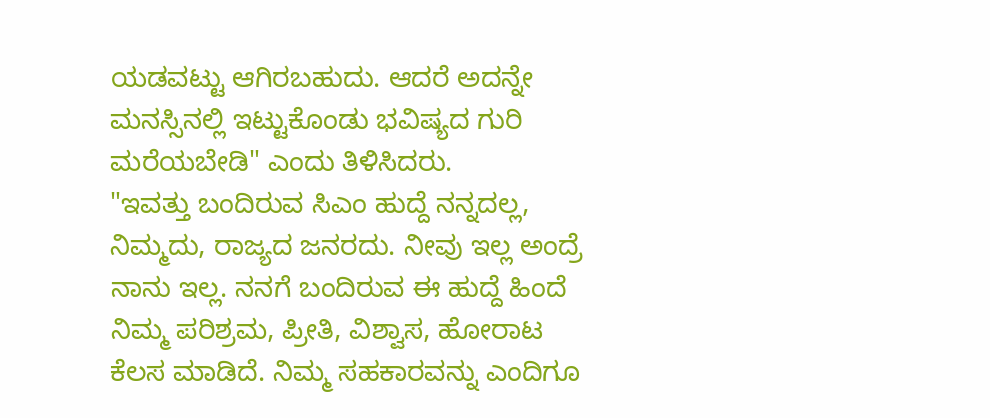ಯಡವಟ್ಟು ಆಗಿರಬಹುದು. ಆದರೆ ಅದನ್ನೇ ಮನಸ್ಸಿನಲ್ಲಿ ಇಟ್ಟುಕೊಂಡು ಭವಿಷ್ಯದ ಗುರಿ ಮರೆಯಬೇಡಿ" ಎಂದು ತಿಳಿಸಿದರು.
"ಇವತ್ತು ಬಂದಿರುವ ಸಿಎಂ ಹುದ್ದೆ ನನ್ನದಲ್ಲ, ನಿಮ್ಮದು, ರಾಜ್ಯದ ಜನರದು. ನೀವು ಇಲ್ಲ ಅಂದ್ರೆ ನಾನು ಇಲ್ಲ. ನನಗೆ ಬಂದಿರುವ ಈ ಹುದ್ದೆ ಹಿಂದೆ ನಿಮ್ಮ ಪರಿಶ್ರಮ, ಪ್ರೀತಿ, ವಿಶ್ವಾಸ, ಹೋರಾಟ ಕೆಲಸ ಮಾಡಿದೆ. ನಿಮ್ಮ ಸಹಕಾರವನ್ನು ಎಂದಿಗೂ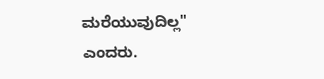ಮರೆಯುವುದಿಲ್ಲ" ಎಂದರು.